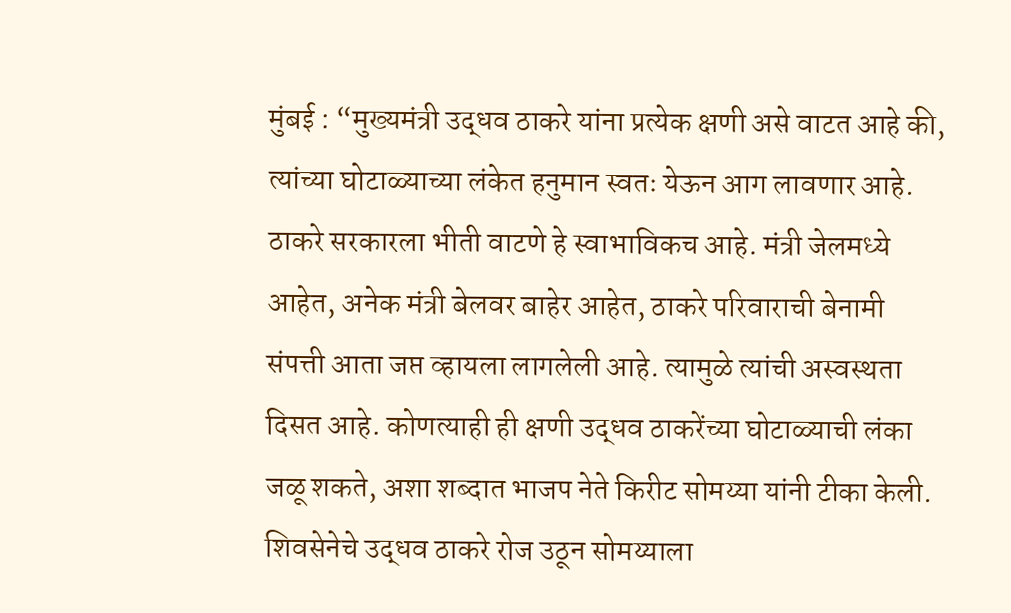मुंबई : “मुख्यमंत्री उद्धव ठाकरे यांना प्रत्येक क्षणी असे वाटत आहे की, त्यांच्या घोटाळ्याच्या लंकेत हनुमान स्वतः येऊन आग लावणार आहे. ठाकरे सरकारला भीती वाटणे हे स्वाभाविकच आहे. मंत्री जेलमध्ये आहेत, अनेक मंत्री बेलवर बाहेर आहेत, ठाकरे परिवाराची बेनामी संपत्ती आता जप्त व्हायला लागलेली आहे. त्यामुळे त्यांची अस्वस्थता दिसत आहे. कोणत्याही ही क्षणी उद्धव ठाकरेंच्या घोटाळ्याची लंका जळू शकते, अशा शब्दात भाजप नेते किरीट सोमय्या यांनी टीका केली.
शिवसेनेचे उद्धव ठाकरे रोज उठून सोमय्याला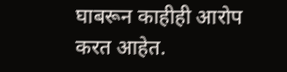घाबरून काहीही आरोप करत आहेत.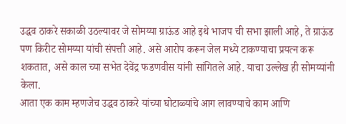उद्धव ठाकरे सकाळी उठल्यावर जे सोमय्या ग्राऊंड आहे इथे भाजप ची सभा झाली आहे, ते ग्राऊंड पण किरीट सोमय्या यांची संपत्ती आहे. असे आरोप करून जेल मध्ये टाकण्याचा प्रयत्न करू शकतात, असे काल च्या सभेत देवेंद्र फडणवीस यांनी सांगितले आहे. याचा उल्लेख ही सोमय्यांनी केला.
आता एक काम म्हणजेच उद्धव ठाकरे यांच्या घोटाळ्यांचे आग लावण्याचे काम आणि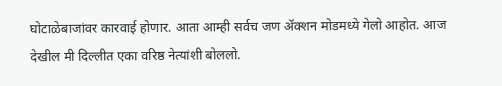घोटाळेबाजांवर कारवाई होणार. आता आम्ही सर्वच जण ॲक्शन मोडमध्ये गेलो आहोत. आज देखील मी दिल्लीत एका वरिष्ठ नेत्यांशी बोललो.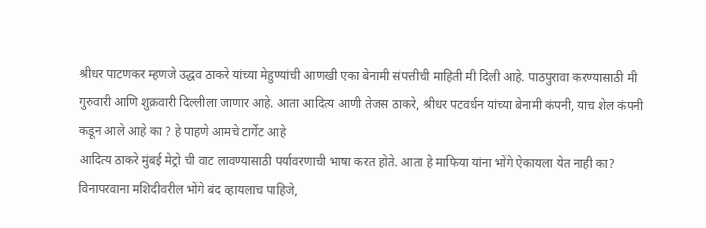श्रीधर पाटणकर म्हणजे उद्धव ठाकरे यांच्या मेहुण्यांची आणखी एका बेनामी संपत्तीची माहिती मी दिली आहे. पाठपुरावा करण्यासाठी मी गुरुवारी आणि शुक्रवारी दिल्लीला जाणार आहे. आता आदित्य आणी तेजस ठाकरे, श्रीधर पटवर्धन यांच्या बेनामी कंपनी, याच शेल कंपनी कडून आले आहे का ? हे पाहणे आमचे टार्गेट आहे
आदित्य ठाकरे मुंबई मेट्रो ची वाट लावण्यासाठी पर्यावरणाची भाषा करत होते. आता हे माफिया यांना भोंगे ऐकायला येत नाही का? विनापरवाना मशिदीवरील भोंगे बंद व्हायलाच पाहिजे,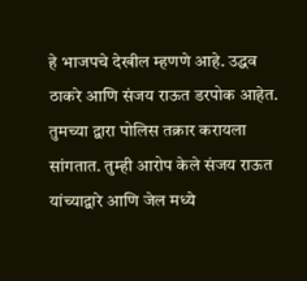हे भाजपचे देखील म्हणणे आहे. उद्धव ठाकरे आणि संजय राऊत डरपोक आहेत. तुमच्या द्वारा पोलिस तक्रार करायला सांगतात. तुम्ही आरोप केले संजय राऊत यांच्याद्वारे आणि जेल मध्ये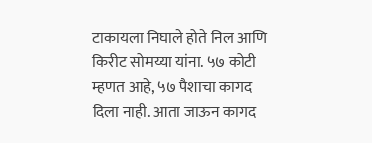टाकायला निघाले होते निल आणि किरीट सोमय्या यांना. ५७ कोटी म्हणत आहे, ५७ पैशाचा कागद दिला नाही. आता जाऊन कागद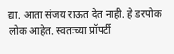द्या. आता संजय राऊत देत नाही. हे डरपोक लोक आहेत. स्वतःच्या प्रॉपर्टी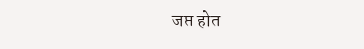जप्त होत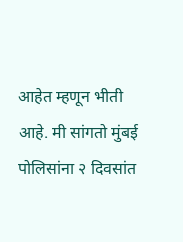आहेत म्हणून भीती आहे. मी सांगतो मुंबई पोलिसांना २ दिवसांत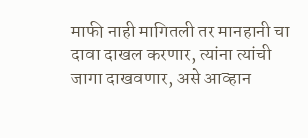माफी नाही मागितली तर मानहानी चा दावा दाखल करणार, त्यांना त्यांची जागा दाखवणार, असे आव्हान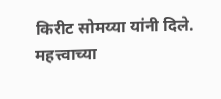किरीट सोमय्या यांनी दिले.
महत्त्वाच्या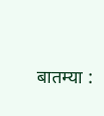बातम्या :